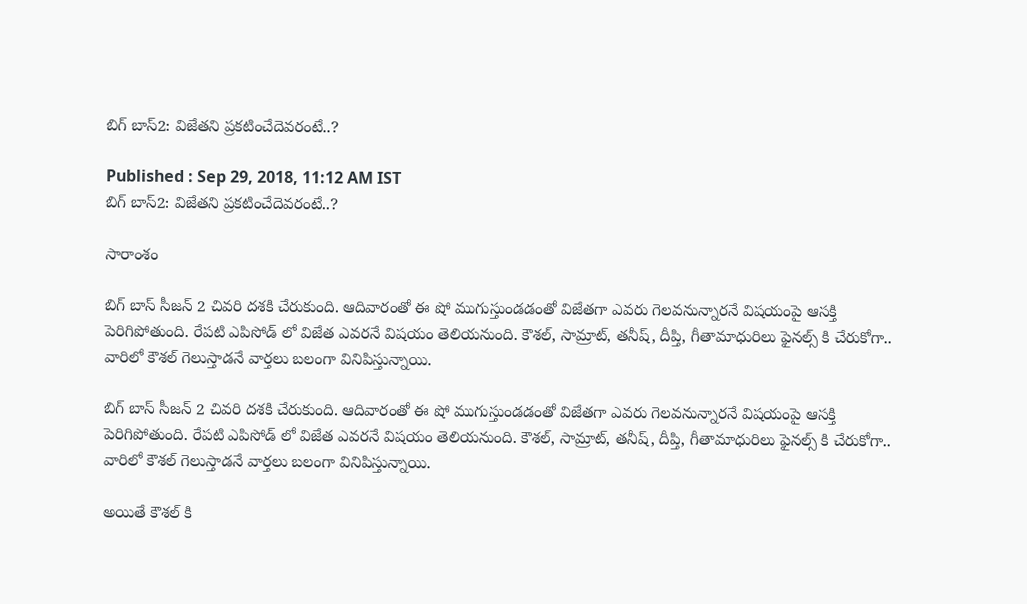బిగ్ బాస్2: విజేతని ప్రకటించేదెవరంటే..?

Published : Sep 29, 2018, 11:12 AM IST
బిగ్ బాస్2: విజేతని ప్రకటించేదెవరంటే..?

సారాంశం

బిగ్ బాస్ సీజన్ 2 చివరి దశకి చేరుకుంది. ఆదివారంతో ఈ షో ముగుస్తుండడంతో విజేతగా ఎవరు గెలవనున్నారనే విషయంపై ఆసక్తి పెరిగిపోతుంది. రేపటి ఎపిసోడ్ లో విజేత ఎవరనే విషయం తెలియనుంది. కౌశల్, సామ్రాట్, తనీష్, దీప్తి, గీతామాధురిలు ఫైనల్స్ కి చేరుకోగా.. వారిలో కౌశల్ గెలుస్తాడనే వార్తలు బలంగా వినిపిస్తున్నాయి.

బిగ్ బాస్ సీజన్ 2 చివరి దశకి చేరుకుంది. ఆదివారంతో ఈ షో ముగుస్తుండడంతో విజేతగా ఎవరు గెలవనున్నారనే విషయంపై ఆసక్తి పెరిగిపోతుంది. రేపటి ఎపిసోడ్ లో విజేత ఎవరనే విషయం తెలియనుంది. కౌశల్, సామ్రాట్, తనీష్, దీప్తి, గీతామాధురిలు ఫైనల్స్ కి చేరుకోగా.. వారిలో కౌశల్ గెలుస్తాడనే వార్తలు బలంగా వినిపిస్తున్నాయి.

అయితే కౌశల్ కి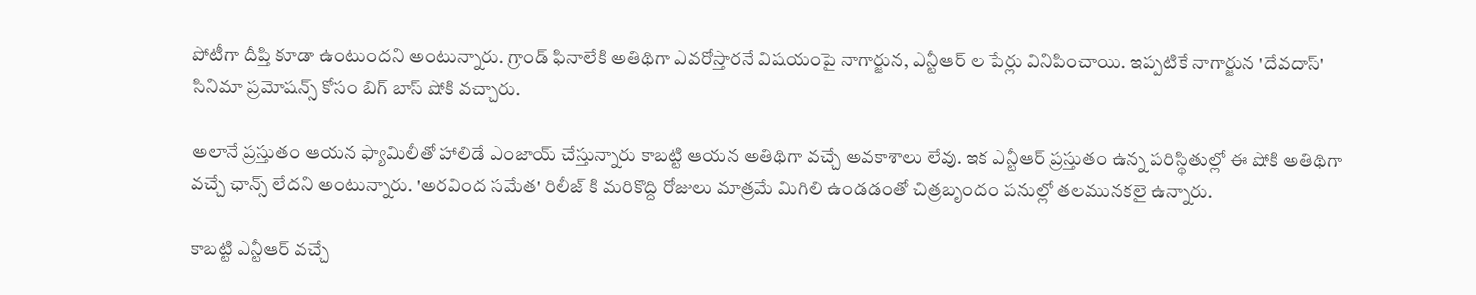పోటీగా దీప్తి కూడా ఉంటుందని అంటున్నారు. గ్రాండ్ ఫినాలేకి అతిథిగా ఎవరోస్తారనే విషయంపై నాగార్జున, ఎన్టీఆర్ ల పేర్లు వినిపించాయి. ఇప్పటికే నాగార్జున 'దేవదాస్' సినిమా ప్రమోషన్స్ కోసం బిగ్ బాస్ షోకి వచ్చారు.

అలానే ప్రస్తుతం ఆయన ఫ్యామిలీతో హాలిడే ఎంజాయ్ చేస్తున్నారు కాబట్టి ఆయన అతిథిగా వచ్చే అవకాశాలు లేవు. ఇక ఎన్టీఆర్ ప్రస్తుతం ఉన్న పరిస్థితుల్లో ఈ షోకి అతిథిగా వచ్చే ఛాన్స్ లేదని అంటున్నారు. 'అరవింద సమేత' రిలీజ్ కి మరికొద్ది రోజులు మాత్రమే మిగిలి ఉండడంతో చిత్రబృందం పనుల్లో తలమునకలై ఉన్నారు.

కాబట్టి ఎన్టీఆర్ వచ్చే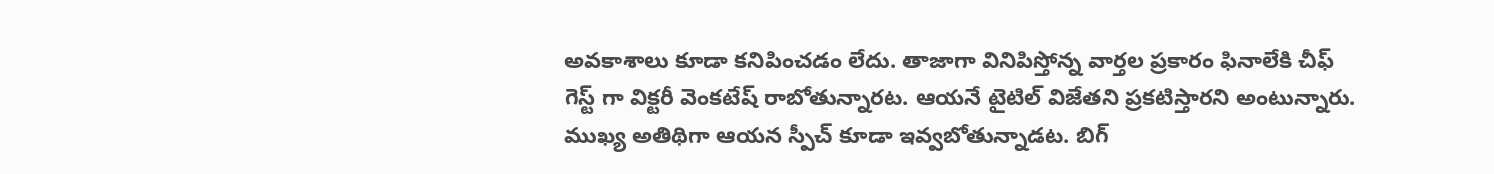అవకాశాలు కూడా కనిపించడం లేదు. తాజాగా వినిపిస్తోన్న వార్తల ప్రకారం ఫినాలేకి చీఫ్ గెస్ట్ గా విక్టరీ వెంకటేష్ రాబోతున్నారట. ఆయనే టైటిల్ విజేతని ప్రకటిస్తారని అంటున్నారు. ముఖ్య అతిథిగా ఆయన స్పీచ్ కూడా ఇవ్వబోతున్నాడట. బిగ్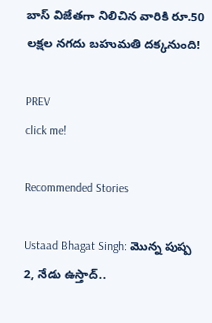బాస్ విజేతగా నిలిచిన వారికి రూ.50 లక్షల నగదు బహుమతి దక్కనుంది!

PREV
click me!

Recommended Stories

Ustaad Bhagat Singh: మొన్న పుష్ప 2, నేడు ఉస్తాద్..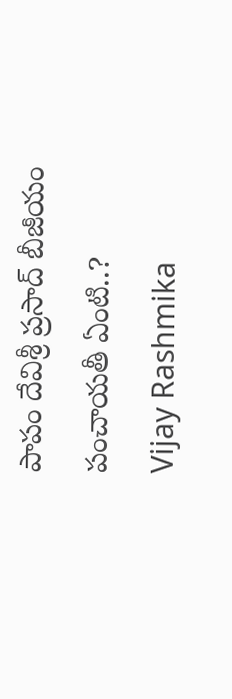పాపం దేవిశ్రీ ప్రసాద్ బీజీయం పంచాయతీ ఏంటి..?
Vijay Rashmika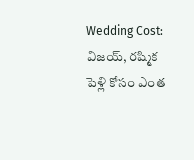Wedding Cost: విజయ్‌, రష్మిక పెళ్లి కోసం ఎంత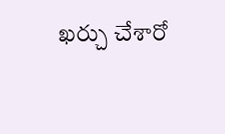ఖర్చు చేశారో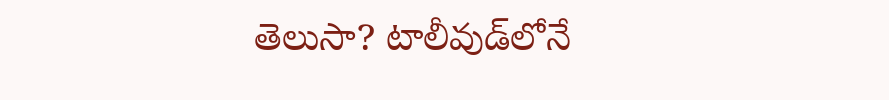తెలుసా? టాలీవుడ్‌లోనే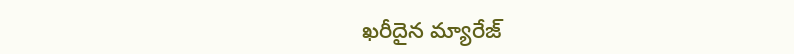ఖరీదైన మ్యారేజ్‌